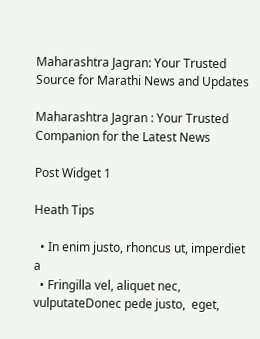Maharashtra Jagran: Your Trusted Source for Marathi News and Updates

Maharashtra Jagran : Your Trusted Companion for the Latest News

Post Widget 1

Heath Tips

  • In enim justo, rhoncus ut, imperdiet a
  • Fringilla vel, aliquet nec, vulputateDonec pede justo,  eget,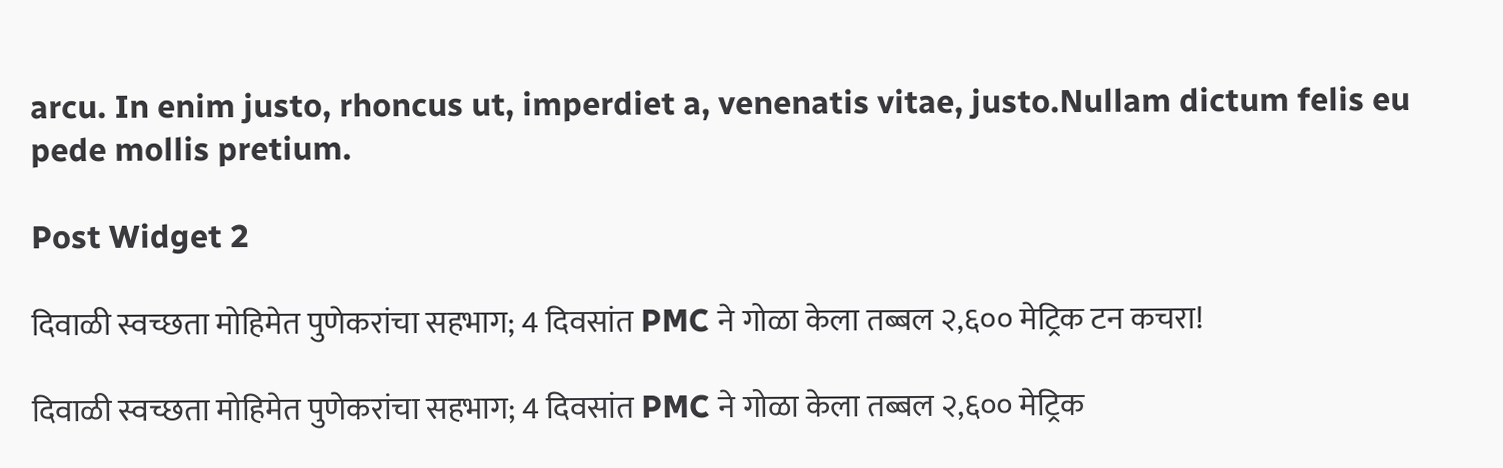arcu. In enim justo, rhoncus ut, imperdiet a, venenatis vitae, justo.Nullam dictum felis eu pede mollis pretium.

Post Widget 2

दिवाळी स्वच्छता मोहिमेत पुणेकरांचा सहभाग; 4 दिवसांत PMC ने गोळा केला तब्बल २,६०० मेट्रिक टन कचरा!

दिवाळी स्वच्छता मोहिमेत पुणेकरांचा सहभाग; 4 दिवसांत PMC ने गोळा केला तब्बल २,६०० मेट्रिक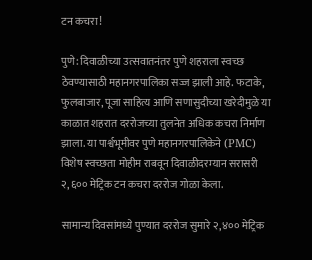टन कचरा!

पुणे: दिवाळीच्या उत्सवातनंतर पुणे शहराला स्वच्छ ठेवण्यासाठी महानगरपालिका सज्ज झाली आहे. फटाके, फुलबाजार, पूजा साहित्य आणि सणासुदीच्या खरेदीमुळे या काळात शहरात दररोजच्या तुलनेत अधिक कचरा निर्माण झाला. या पार्श्वभूमीवर पुणे महानगरपालिकेने (PMC) विशेष स्वच्छता मोहीम राबवून दिवाळीदरम्यान सरासरी २,६०० मेट्रिक टन कचरा दररोज गोळा केला.

सामान्य दिवसांमध्ये पुण्यात दररोज सुमारे २,४०० मेट्रिक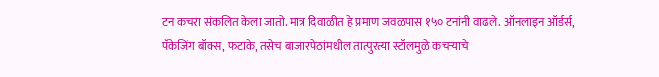टन कचरा संकलित केला जातो. मात्र दिवाळीत हे प्रमाण जवळपास १५० टनांनी वाढले. ऑनलाइन ऑर्डर्स, पॅकेजिंग बॉक्स, फटाके, तसेच बाजारपेठांमधील तात्पुरत्या स्टॉलमुळे कचऱ्याचे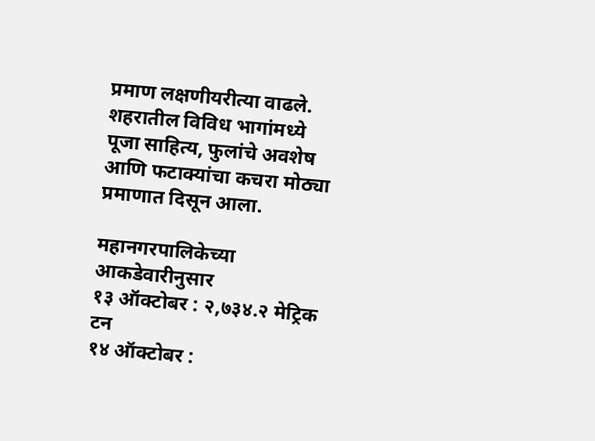प्रमाण लक्षणीयरीत्या वाढले. शहरातील विविध भागांमध्ये पूजा साहित्य, फुलांचे अवशेष आणि फटाक्यांचा कचरा मोठ्या प्रमाणात दिसून आला.

महानगरपालिकेच्या आकडेवारीनुसार
१३ ऑक्टोबर : २,७३४.२ मेट्रिक टन
१४ ऑक्टोबर :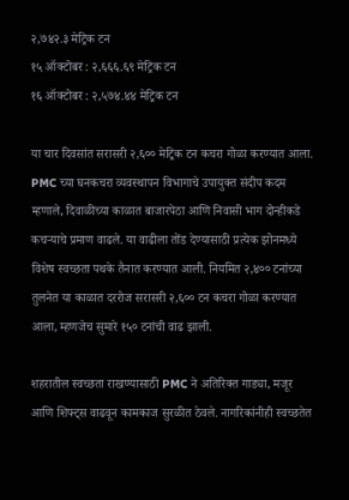२,७४२.३ मेट्रिक टन
१५ ऑक्टोबर : २,६६६.६९ मेट्रिक टन
१६ ऑक्टोबर : २,५७४.४४ मेट्रिक टन

या चार दिवसांत सरासरी २,६०० मेट्रिक टन कचरा गोळा करण्यात आला. PMC च्या घनकचरा व्यवस्थापन विभागाचे उपायुक्त संदीप कदम म्हणाले, दिवाळीच्या काळात बाजारपेठा आणि निवासी भाग दोन्हीकडे कचऱ्याचे प्रमाण वाढले. या वाढीला तोंड देण्यासाठी प्रत्येक झोनमध्ये विशेष स्वच्छता पथके तैनात करण्यात आली. नियमित २,४०० टनांच्या तुलनेत या काळात दररोज सरासरी २,६०० टन कचरा गोळा करण्यात आला, म्हणजेच सुमारे १५० टनांची वाढ झाली.

शहरातील स्वच्छता राखण्यासाठी PMC ने अतिरिक्त गाड्या, मजूर आणि शिफ्ट्स वाढवून कामकाज सुरळीत ठेवले. नागरिकांनीही स्वच्छतेत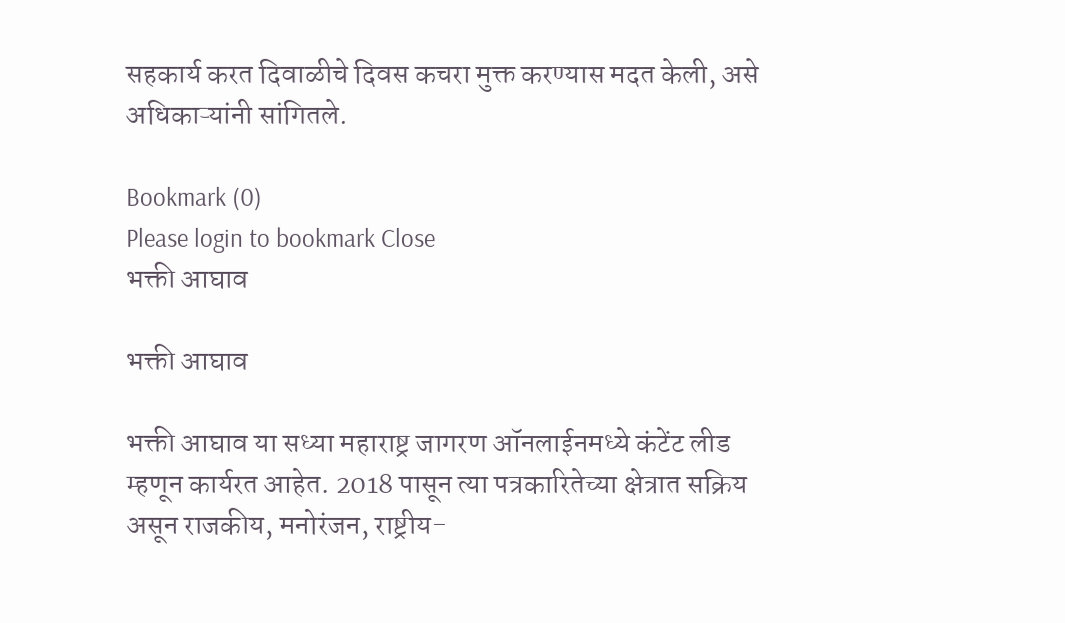सहकार्य करत दिवाळीचे दिवस कचरा मुक्त करण्यास मदत केली, असे अधिकाऱ्यांनी सांगितले.

Bookmark (0)
Please login to bookmark Close
भक्ती आघाव

भक्ती आघाव

भक्ती आघाव या सध्या महाराष्ट्र जागरण ऑनलाईनमध्ये कंटेंट लीड म्हणून कार्यरत आहेत. 2018 पासून त्या पत्रकारितेच्या क्षेत्रात सक्रिय असून राजकीय, मनोरंजन, राष्ट्रीय-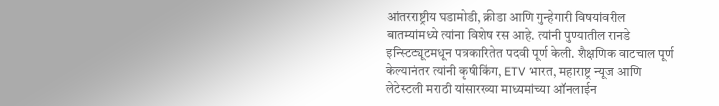आंतरराष्ट्रीय घडामोडी, क्रीडा आणि गुन्हेगारी विषयांवरील बातम्यांमध्ये त्यांना विशेष रस आहे. त्यांनी पुण्यातील रानडे इन्स्टिट्यूटमधून पत्रकारितेत पदवी पूर्ण केली. शैक्षणिक वाटचाल पूर्ण केल्यानंतर त्यांनी कृषीकिंग, ETV भारत, महाराष्ट्र न्यूज आणि लेटेस्टली मराठी यांसारख्या माध्यमांच्या ऑनलाईन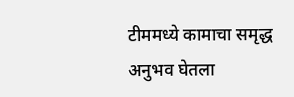टीममध्ये कामाचा समृद्ध अनुभव घेतला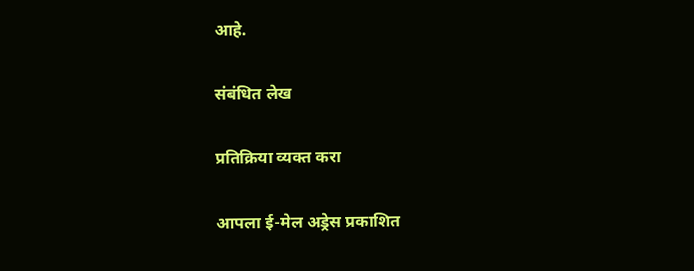आहे.

संबंधित लेख

प्रतिक्रिया व्यक्त करा

आपला ई-मेल अड्रेस प्रकाशित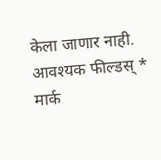केला जाणार नाही. आवश्यक फील्डस् * मार्क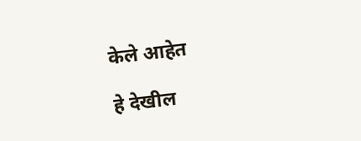केले आहेत

हे देखील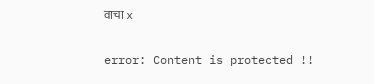वाचा x

error: Content is protected !!